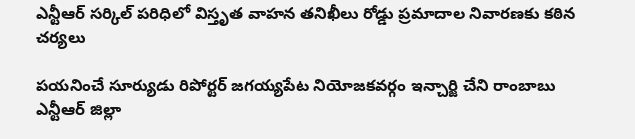ఎన్టీఆర్ సర్కిల్ పరిధిలో విస్తృత వాహన తనిఖీలు రోడ్డు ప్రమాదాల నివారణకు కఠిన చర్యలు

పయనించే సూర్యుడు రిపోర్టర్ జగయ్యపేట నియోజకవర్గం ఇన్చార్జి చేని రాంబాబు ఎన్టీఆర్ జిల్లా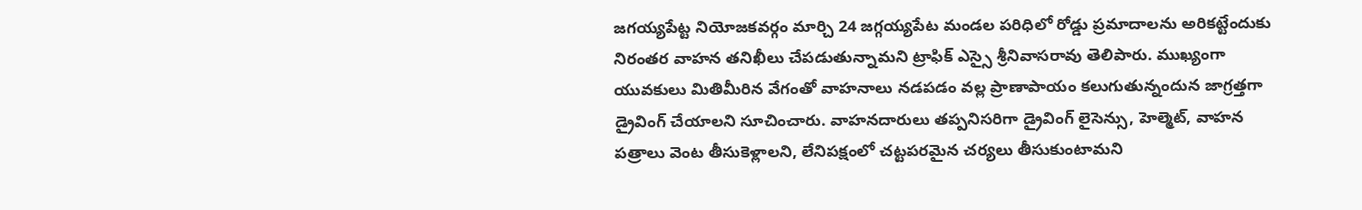జగయ్యపేట్ట నియోజకవర్గం మార్చి 24 జగ్గయ్యపేట మండల పరిధిలో రోడ్డు ప్రమాదాలను అరికట్టేందుకు నిరంతర వాహన తనిఖీలు చేపడుతున్నామని ట్రాఫిక్ ఎస్సై శ్రీనివాసరావు తెలిపారు. ముఖ్యంగా యువకులు మితిమీరిన వేగంతో వాహనాలు నడపడం వల్ల ప్రాణాపాయం కలుగుతున్నందున జాగ్రత్తగా డ్రైవింగ్ చేయాలని సూచించారు. వాహనదారులు తప్పనిసరిగా డ్రైవింగ్ లైసెన్సు, హెల్మెట్‌, వాహన పత్రాలు వెంట తీసుకెళ్లాలని, లేనిపక్షంలో చట్టపరమైన చర్యలు తీసుకుంటామని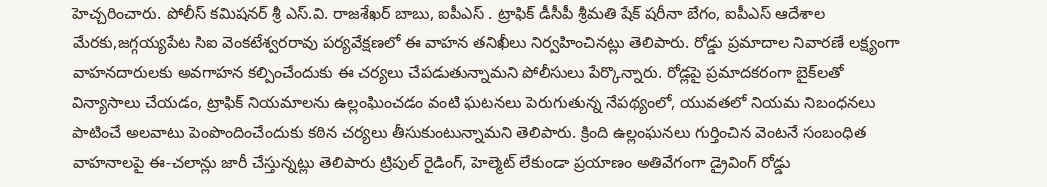హెచ్చరించారు. పోలీస్ కమిషనర్ శ్రీ ఎస్‌.వి. రాజశేఖర్ బాబు, ఐపీఎస్ . ట్రాఫిక్ డీసీపీ శ్రీమతి షేక్ షరీనా బేగం, ఐపీఎస్ ఆదేశాల మేరకు,జగ్గయ్యపేట సిఐ వెంకటేశ్వరరావు పర్యవేక్షణలో ఈ వాహన తనిఖీలు నిర్వహించినట్లు తెలిపారు. రోడ్డు ప్రమాదాల నివారణే లక్ష్యంగా వాహనదారులకు అవగాహన కల్పించేందుకు ఈ చర్యలు చేపడుతున్నామని పోలీసులు పేర్కొన్నారు. రోడ్లపై ప్రమాదకరంగా బైక్‌లతో విన్యాసాలు చేయడం, ట్రాఫిక్ నియమాలను ఉల్లంఘించడం వంటి ఘటనలు పెరుగుతున్న నేపథ్యంలో, యువతలో నియమ నిబంధనలు పాటించే అలవాటు పెంపొందించేందుకు కఠిన చర్యలు తీసుకుంటున్నామని తెలిపారు. క్రింది ఉల్లంఘనలు గుర్తించిన వెంటనే సంబంధిత వాహనాలపై ఈ-చలాన్లు జారీ చేస్తున్నట్లు తెలిపారు ట్రిపుల్ రైడింగ్, హెల్మెట్ లేకుండా ప్రయాణం అతివేగంగా డ్రైవింగ్ రోడ్డు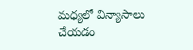మధ్యలో విన్యాసాలు చేయడం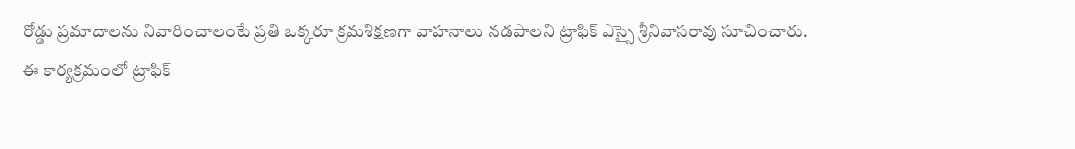రోడ్డు ప్రమాదాలను నివారించాలంటే ప్రతి ఒక్కరూ క్రమశిక్షణగా వాహనాలు నడపాలని ట్రాఫిక్ ఎస్సై శ్రీనివాసరావు సూచించారు.
ఈ కార్యక్రమంలో ట్రాఫిక్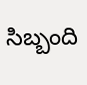సిబ్బంది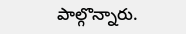పాల్గొన్నారు.